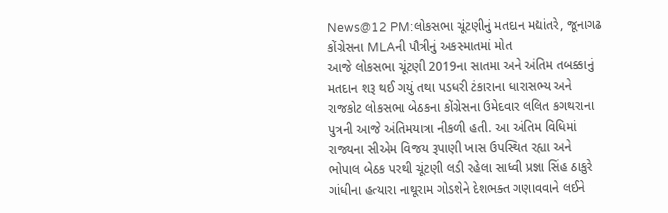News@12 PM:લોકસભા ચૂંટણીનું મતદાન મદ્યાંતરે, જૂનાગઢ કોંગ્રેસના MLAની પૌત્રીનું અકસ્માતમાં મોત
આજે લોકસભા ચૂંટણી 2019ના સાતમા અને અંતિમ તબક્કાનું મતદાન શરૂ થઈ ગયું તથા પડધરી ટંકારાના ધારાસભ્ય અને રાજકોટ લોકસભા બેઠકના કોંગ્રેસના ઉમેદવાર લલિત કગથરાના પુત્રની આજે અંતિમયાત્રા નીકળી હતી. આ અંતિમ વિધિમાં રાજ્યના સીએમ વિજય રૂપાણી ખાસ ઉપસ્થિત રહ્યા અને ભોપાલ બેઠક પરથી ચૂંટણી લડી રહેલા સાધ્વી પ્રજ્ઞા સિંહ ઠાકુરે ગાંધીના હત્યારા નાથૂરામ ગોડશેને દેશભક્ત ગણાવવાને લઈને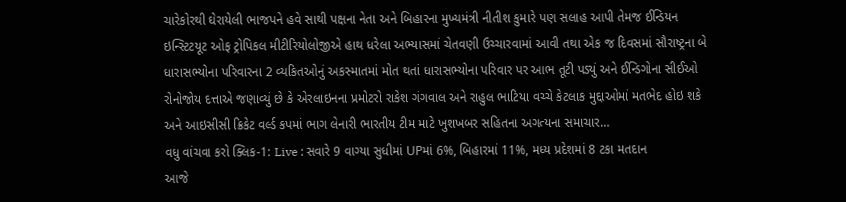ચારેકોરથી ઘેરાયેલી ભાજપને હવે સાથી પક્ષના નેતા અને બિહારના મુખ્યમંત્રી નીતીશ કુમારે પણ સલાહ આપી તેમજ ઈન્ડિયન ઇન્સ્ટિટયૂટ ઓફ ટ્રોપિકલ મીટીરિયોલોજીએ હાથ ધરેલા અભ્યાસમાં ચેતવણી ઉચ્ચારવામાં આવી તથા એક જ દિવસમાં સૌરાષ્ટ્રના બે ધારાસભ્યોના પરિવારના 2 વ્યકિતઓનું અકસ્માતમાં મોત થતાં ધારાસભ્યોના પરિવાર પર આભ તૂટી પડ્યું અને ઈન્ડિગોના સીઈઓ રોનોજોય દત્તાએ જણાવ્યું છે કે એરલાઇનના પ્રમોટરો રાકેશ ગંગવાલ અને રાહુલ ભાટિયા વચ્ચે કેટલાક મુદ્દાઓમાં મતભેદ હોઇ શકે અને આઇસીસી ક્રિકેટ વર્લ્ડ કપમાં ભાગ લેનારી ભારતીય ટીમ માટે ખુશખબર સહિતના અગત્યના સમાચાર…
વધુ વાંચવા કરો ક્લિક-1: Live : સવારે 9 વાગ્યા સુધીમાં UPમાં 6%, બિહારમાં 11%, મધ્ય પ્રદેશમાં 8 ટકા મતદાન
આજે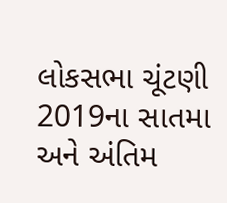લોકસભા ચૂંટણી 2019ના સાતમા અને અંતિમ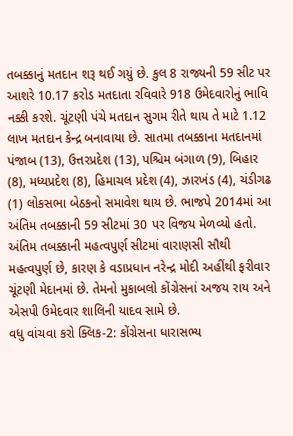તબક્કાનું મતદાન શરૂ થઈ ગયું છે. કુલ 8 રાજ્યની 59 સીટ પર આશરે 10.17 કરોડ મતદાતા રવિવારે 918 ઉમેદવારોનું ભાવિ નક્કી કરશે. ચૂંટણી પંચે મતદાન સુગમ રીતે થાય તે માટે 1.12 લાખ મતદાન કેન્દ્ર બનાવાયા છે. સાતમા તબક્કાના મતદાનમાં પંજાબ (13), ઉત્તરપ્રદેશ (13), પશ્ચિમ બંગાળ (9), બિહાર (8), મધ્યપ્રદેશ (8), હિમાચલ પ્રદેશ (4), ઝારખંડ (4), ચંડીગઢ (1) લોકસભા બેઠકનો સમાવેશ થાય છે. ભાજપે 2014માં આ અંતિમ તબક્કાની 59 સીટમાં 30 પર વિજય મેળવ્યો હતો. અંતિમ તબક્કાની મહત્વપુર્ણ સીટમાં વારાણસી સૌથી મહત્વપુર્ણ છે, કારણ કે વડાપ્રધાન નરેન્દ્ર મોદી અહીંથી ફરીવાર ચૂંટણી મેદાનમાં છે. તેમનો મુકાબલો કોંગ્રેસનાં અજય રાય અને એસપી ઉમેદવાર શાલિની યાદવ સામે છે.
વધુ વાંચવા કરો ક્લિક-2: કોંગ્રેસના ધારાસભ્ય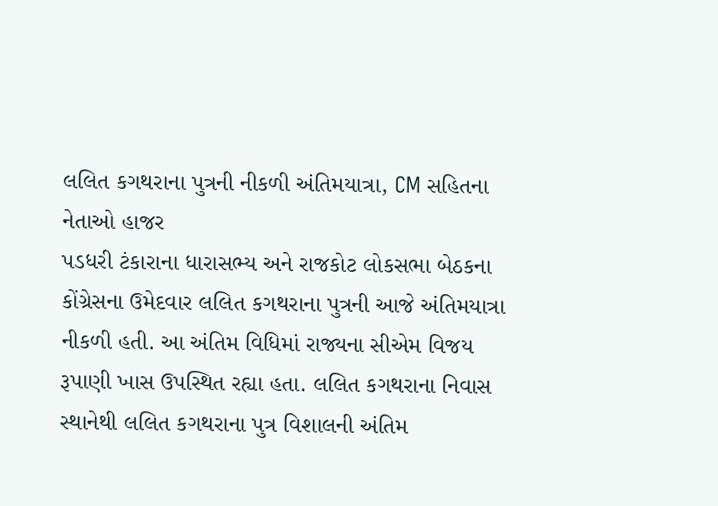લલિત કગથરાના પુત્રની નીકળી અંતિમયાત્રા, CM સહિતના નેતાઓ હાજર
પડધરી ટંકારાના ધારાસભ્ય અને રાજકોટ લોકસભા બેઠકના કોંગ્રેસના ઉમેદવાર લલિત કગથરાના પુત્રની આજે અંતિમયાત્રા નીકળી હતી. આ અંતિમ વિધિમાં રાજ્યના સીએમ વિજય રૂપાણી ખાસ ઉપસ્થિત રહ્યા હતા. લલિત કગથરાના નિવાસ સ્થાનેથી લલિત કગથરાના પુત્ર વિશાલની અંતિમ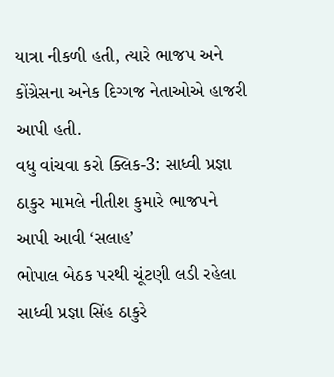યાત્રા નીકળી હતી, ત્યારે ભાજપ અને કોંગ્રેસના અનેક દિગ્ગજ નેતાઓએ હાજરી આપી હતી.
વધુ વાંચવા કરો ક્લિક-3: સાધ્વી પ્રજ્ઞા ઠાકુર મામલે નીતીશ કુમારે ભાજપને આપી આવી ‘સલાહ’
ભોપાલ બેઠક પરથી ચૂંટણી લડી રહેલા સાધ્વી પ્રજ્ઞા સિંહ ઠાકુરે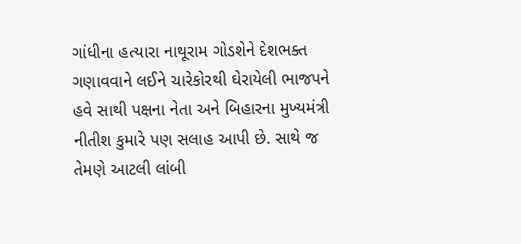ગાંધીના હત્યારા નાથૂરામ ગોડશેને દેશભક્ત ગણાવવાને લઈને ચારેકોરથી ઘેરાયેલી ભાજપને હવે સાથી પક્ષના નેતા અને બિહારના મુખ્યમંત્રી નીતીશ કુમારે પણ સલાહ આપી છે. સાથે જ તેમણે આટલી લાંબી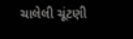ચાલેલી ચૂંટણી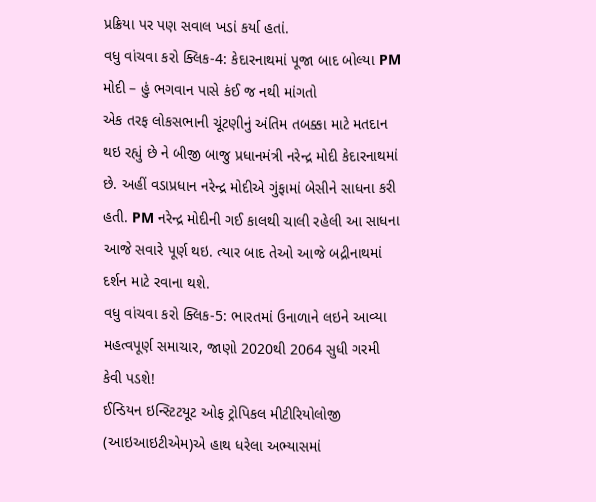પ્રક્રિયા પર પણ સવાલ ખડાં કર્યા હતાં.
વધુ વાંચવા કરો ક્લિક-4: કેદારનાથમાં પૂજા બાદ બોલ્યા PM મોદી – હું ભગવાન પાસે કંઈ જ નથી માંગતો
એક તરફ લોકસભાની ચૂંટણીનું અંતિમ તબક્કા માટે મતદાન થઇ રહ્યું છે ને બીજી બાજુ પ્રધાનમંત્રી નરેન્દ્ર મોદી કેદારનાથમાં છે. અહીં વડાપ્રધાન નરેન્દ્ર મોદીએ ગુંફામાં બેસીને સાધના કરી હતી. PM નરેન્દ્ર મોદીની ગઈ કાલથી ચાલી રહેલી આ સાધના આજે સવારે પૂર્ણ થઇ. ત્યાર બાદ તેઓ આજે બદ્રીનાથમાં દર્શન માટે રવાના થશે.
વધુ વાંચવા કરો ક્લિક-5: ભારતમાં ઉનાળાને લઇને આવ્યા મહત્વપૂર્ણ સમાચાર, જાણો 2020થી 2064 સુધી ગરમી કેવી પડશે!
ઈન્ડિયન ઇન્સ્ટિટયૂટ ઓફ ટ્રોપિકલ મીટીરિયોલોજી (આઇઆઇટીએમ)એ હાથ ધરેલા અભ્યાસમાં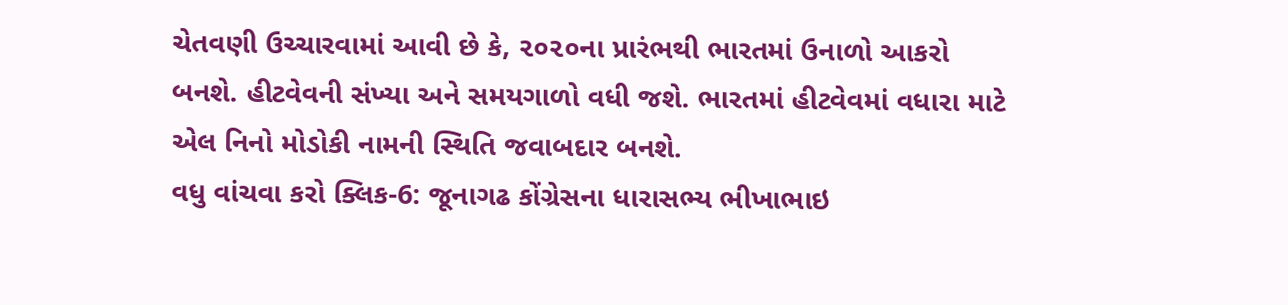ચેતવણી ઉચ્ચારવામાં આવી છે કે, ૨૦૨૦ના પ્રારંભથી ભારતમાં ઉનાળો આકરો બનશે. હીટવેવની સંખ્યા અને સમયગાળો વધી જશે. ભારતમાં હીટવેવમાં વધારા માટે એલ નિનો મોડોકી નામની સ્થિતિ જવાબદાર બનશે.
વધુ વાંચવા કરો ક્લિક-6: જૂનાગઢ કોંગ્રેસના ધારાસભ્ય ભીખાભાઇ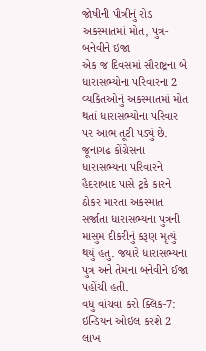જોષીની પૌત્રીનું રોડ અકસ્માતમાં મોત, પુત્ર-બનેવીને ઇજા
એક જ દિવસમાં સૌરાષ્ટ્રના બે ધારાસભ્યોના પરિવારના 2 વ્યકિતઓનું અકસ્માતમાં મોત થતાં ધારાસભ્યોના પરિવાર પર આભ તૂટી પડ્યું છે. જૂનાગઢ કોંગ્રેસના ધારાસભ્યના પરિવારને હૈદરાબાદ પાસે ટ્રકે કારને ઠોકર મારતા અકસ્માત સર્જાતા ધારાસભ્યના પુત્રની માસુમ દીકરીનું કરૂણ મૃત્યું થયું હતુ. જયારે ધારાસભ્યના પુત્ર અને તેમના બનેવીને ઈજા પહોંચી હતી.
વધુ વાંચવા કરો ક્લિક-7: ઇન્ડિયન ઓઇલ કરશે 2 લાખ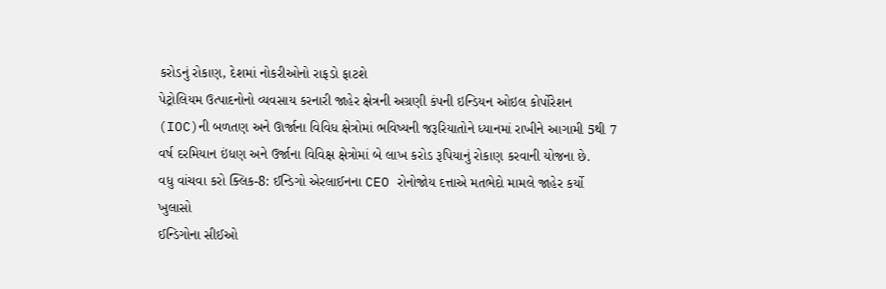કરોડનું રોકાણ, દેશમાં નોકરીઓનો રાફડો ફાટશે
પેટ્રોલિયમ ઉત્પાદનોનો વ્યવસાય કરનારી જાહેર ક્ષેત્રની અગ્રણી કંપની ઇન્ડિયન ઓઇલ કોર્પોરેશન (IOC)ની બળતણ અને ઊર્જાના વિવિધ ક્ષેત્રોમાં ભવિષ્યની જરૂરિયાતોને ધ્યાનમાં રાખીને આગામી 5થી 7 વર્ષ દરમિયાન ઇંધણ અને ઉર્જાના વિવિક્ષ ક્ષેત્રોમાં બે લાખ કરોડ રૂપિયાનું રોકાણ કરવાની યોજના છે.
વધુ વાંચવા કરો ક્લિક-8: ઈન્ડિગો એરલાઈનના CEO રોનોજોય દત્તાએ મતભેદો મામલે જાહેર કર્યો ખુલાસો
ઈન્ડિગોના સીઈઓ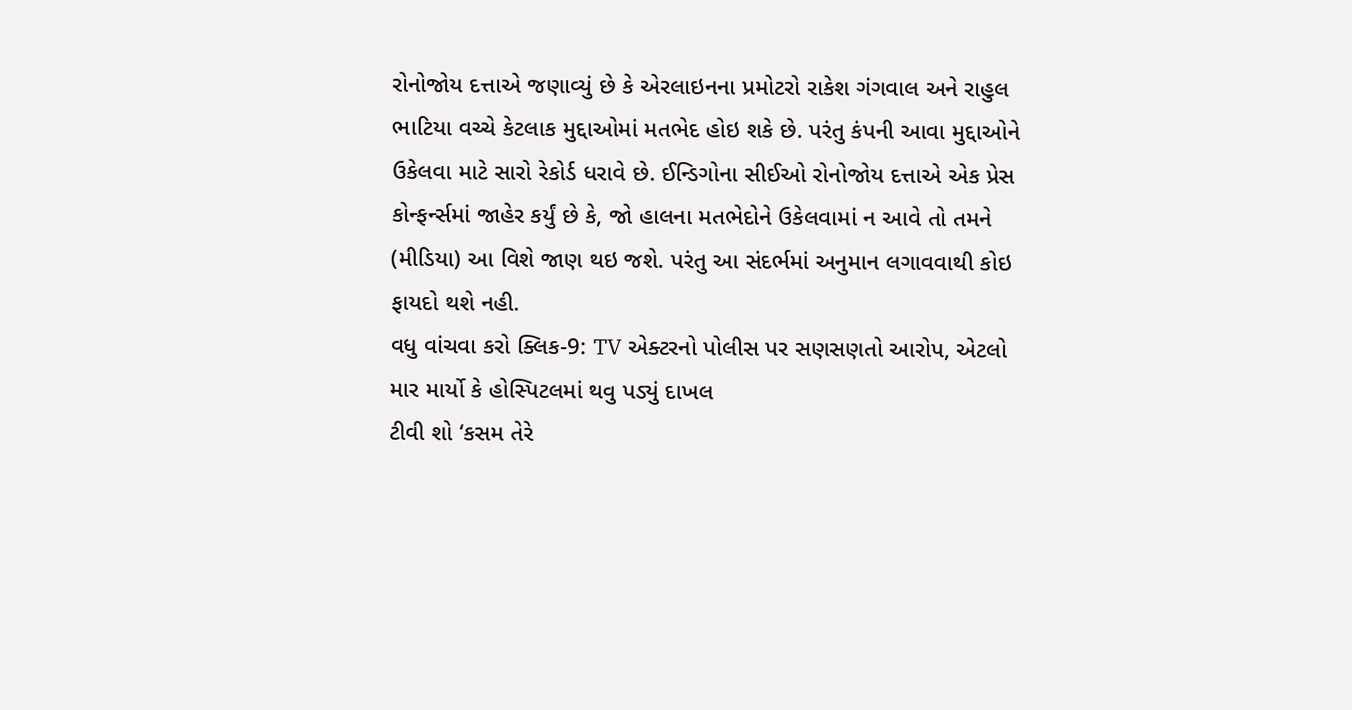રોનોજોય દત્તાએ જણાવ્યું છે કે એરલાઇનના પ્રમોટરો રાકેશ ગંગવાલ અને રાહુલ ભાટિયા વચ્ચે કેટલાક મુદ્દાઓમાં મતભેદ હોઇ શકે છે. પરંતુ કંપની આવા મુદ્દાઓને ઉકેલવા માટે સારો રેકોર્ડ ધરાવે છે. ઈન્ડિગોના સીઈઓ રોનોજોય દત્તાએ એક પ્રેસ કોન્ફર્ન્સમાં જાહેર કર્યું છે કે, જો હાલના મતભેદોને ઉકેલવામાં ન આવે તો તમને (મીડિયા) આ વિશે જાણ થઇ જશે. પરંતુ આ સંદર્ભમાં અનુમાન લગાવવાથી કોઇ ફાયદો થશે નહી.
વધુ વાંચવા કરો ક્લિક-9: TV એક્ટરનો પોલીસ પર સણસણતો આરોપ, એટલો માર માર્યો કે હોસ્પિટલમાં થવુ પડ્યું દાખલ
ટીવી શો ‘કસમ તેરે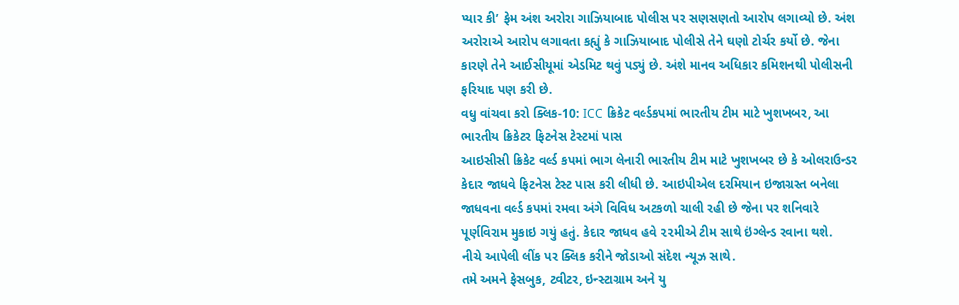પ્યાર કી’ ફેમ અંશ અરોરા ગાઝિયાબાદ પોલીસ પર સણસણતો આરોપ લગાવ્યો છે. અંશ અરોરાએ આરોપ લગાવતા કહ્યું કે ગાઝિયાબાદ પોલીસે તેને ઘણો ટોર્ચર કર્યો છે. જેના કારણે તેને આઈસીયૂમાં એડમિટ થવું પડ્યું છે. અંશે માનવ અધિકાર કમિશનથી પોલીસની ફરિયાદ પણ કરી છે.
વધુ વાંચવા કરો ક્લિક-10: ICC ક્રિકેટ વર્લ્ડકપમાં ભારતીય ટીમ માટે ખુશખબર, આ ભારતીય ક્રિકેટર ફિટનેસ ટેસ્ટમાં પાસ
આઇસીસી ક્રિકેટ વર્લ્ડ કપમાં ભાગ લેનારી ભારતીય ટીમ માટે ખુશખબર છે કે ઓલરાઉન્ડર કેદાર જાધવે ફિટનેસ ટેસ્ટ પાસ કરી લીધી છે. આઇપીએલ દરમિયાન ઇજાગ્રસ્ત બનેલા જાધવના વર્લ્ડ કપમાં રમવા અંગે વિવિધ અટકળો ચાલી રહી છે જેના પર શનિવારે પૂર્ણવિરામ મુકાઇ ગયું હતું. કેદાર જાધવ હવે ૨૨મીએ ટીમ સાથે ઇંગ્લેન્ડ રવાના થશે.
નીચે આપેલી લીંક પર ક્લિક કરીને જોડાઓ સંદેશ ન્યૂઝ સાથે.
તમે અમને ફેસબુક, ટ્વીટર, ઇન્સ્ટાગ્રામ અને યુ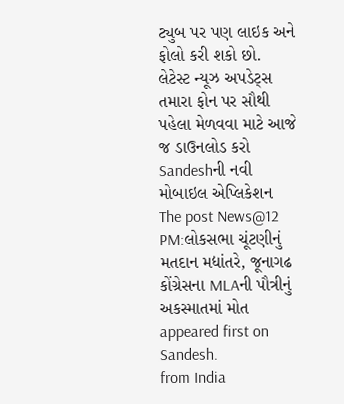ટ્યુબ પર પણ લાઇક અને ફોલો કરી શકો છો.
લેટેસ્ટ ન્યૂઝ અપડેટ્સ તમારા ફોન પર સૌથી પહેલા મેળવવા માટે આજે જ ડાઉનલોડ કરો Sandeshની નવી મોબાઇલ એપ્લિકેશન
The post News@12 PM:લોકસભા ચૂંટણીનું મતદાન મદ્યાંતરે, જૂનાગઢ કોંગ્રેસના MLAની પૌત્રીનું અકસ્માતમાં મોત appeared first on Sandesh.
from India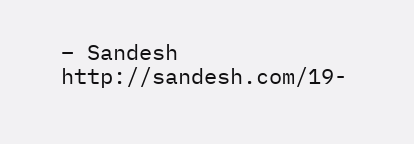– Sandesh http://sandesh.com/19-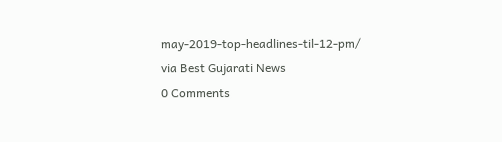may-2019-top-headlines-til-12-pm/
via Best Gujarati News
0 Comments